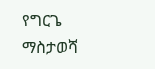የግርጌ ማስታወሻ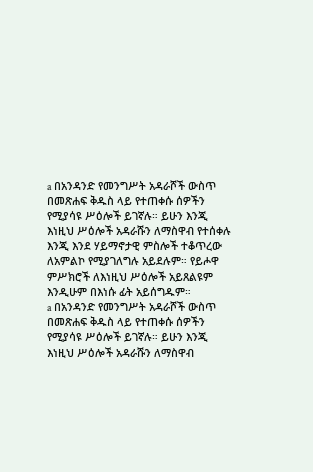a በአንዳንድ የመንግሥት አዳራሾች ውስጥ በመጽሐፍ ቅዱስ ላይ የተጠቀሱ ሰዎችን የሚያሳዩ ሥዕሎች ይገኛሉ። ይሁን እንጂ እነዚህ ሥዕሎች አዳራሹን ለማስዋብ የተሰቀሉ እንጂ እንደ ሃይማኖታዊ ምስሎች ተቆጥረው ለአምልኮ የሚያገለግሉ አይደሉም። የይሖዋ ምሥክሮች ለእነዚህ ሥዕሎች አይጸልዩም እንዲሁም በእነሱ ፊት አይሰግዱም።
a በአንዳንድ የመንግሥት አዳራሾች ውስጥ በመጽሐፍ ቅዱስ ላይ የተጠቀሱ ሰዎችን የሚያሳዩ ሥዕሎች ይገኛሉ። ይሁን እንጂ እነዚህ ሥዕሎች አዳራሹን ለማስዋብ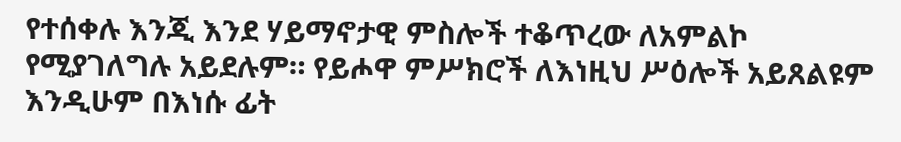የተሰቀሉ እንጂ እንደ ሃይማኖታዊ ምስሎች ተቆጥረው ለአምልኮ የሚያገለግሉ አይደሉም። የይሖዋ ምሥክሮች ለእነዚህ ሥዕሎች አይጸልዩም እንዲሁም በእነሱ ፊት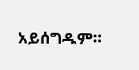አይሰግዱም።